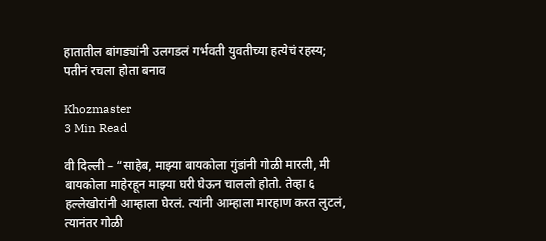हातातील बांगड्यांनी उलगडलं गर्भवती युवतीच्या हत्येचं रहस्य; पतीनं रचला होता बनाव

Khozmaster
3 Min Read

वी दिल्ली – “साहेब, माझ्या बायकोला गुंडांनी गोळी मारली, मी बायकोला माहेरहून माझ्या घरी घेऊन चाललो होतो. तेव्हा ६ हल्लेखोरांनी आम्हाला घेरलं. त्यांनी आम्हाला मारहाण करत लुटलं, त्यानंतर गोळी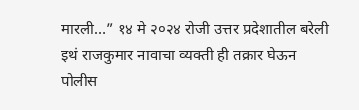मारली…” १४ मे २०२४ रोजी उत्तर प्रदेशातील बरेली इथं राजकुमार नावाचा व्यक्ती ही तक्रार घेऊन पोलीस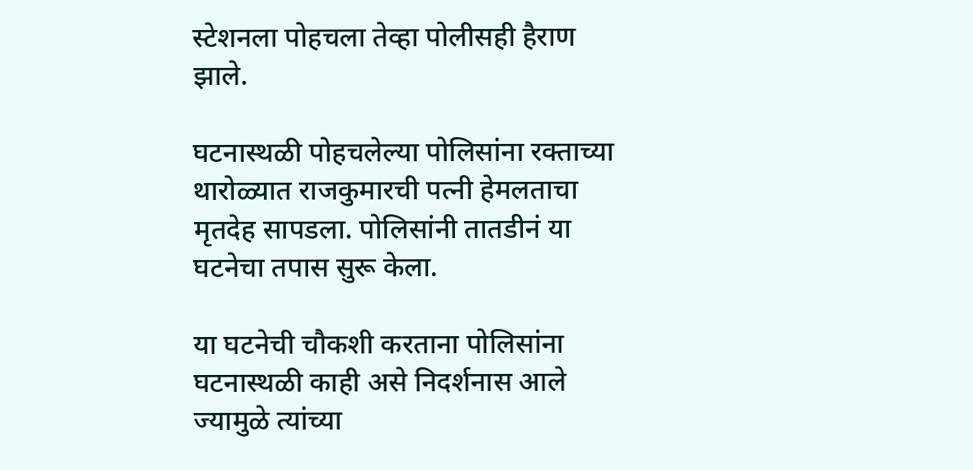स्टेशनला पोहचला तेव्हा पोलीसही हैराण झाले.

घटनास्थळी पोहचलेल्या पोलिसांना रक्ताच्या थारोळ्यात राजकुमारची पत्नी हेमलताचा मृतदेह सापडला. पोलिसांनी तातडीनं या घटनेचा तपास सुरू केला.

या घटनेची चौकशी करताना पोलिसांना घटनास्थळी काही असे निदर्शनास आले ज्यामुळे त्यांच्या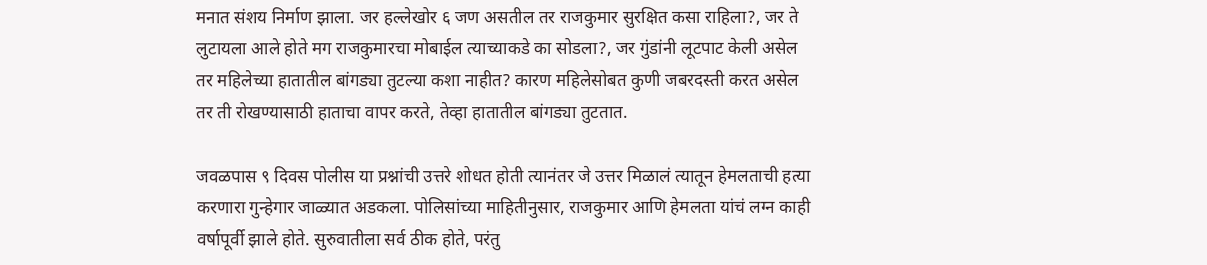मनात संशय निर्माण झाला. जर हल्लेखोर ६ जण असतील तर राजकुमार सुरक्षित कसा राहिला?, जर ते लुटायला आले होते मग राजकुमारचा मोबाईल त्याच्याकडे का सोडला?, जर गुंडांनी लूटपाट केली असेल तर महिलेच्या हातातील बांगड्या तुटल्या कशा नाहीत? कारण महिलेसोबत कुणी जबरदस्ती करत असेल तर ती रोखण्यासाठी हाताचा वापर करते, तेव्हा हातातील बांगड्या तुटतात.

जवळपास ९ दिवस पोलीस या प्रश्नांची उत्तरे शोधत होती त्यानंतर जे उत्तर मिळालं त्यातून हेमलताची हत्या करणारा गुन्हेगार जाळ्यात अडकला. पोलिसांच्या माहितीनुसार, राजकुमार आणि हेमलता यांचं लग्न काही वर्षापूर्वी झाले होते. सुरुवातीला सर्व ठीक होते, परंतु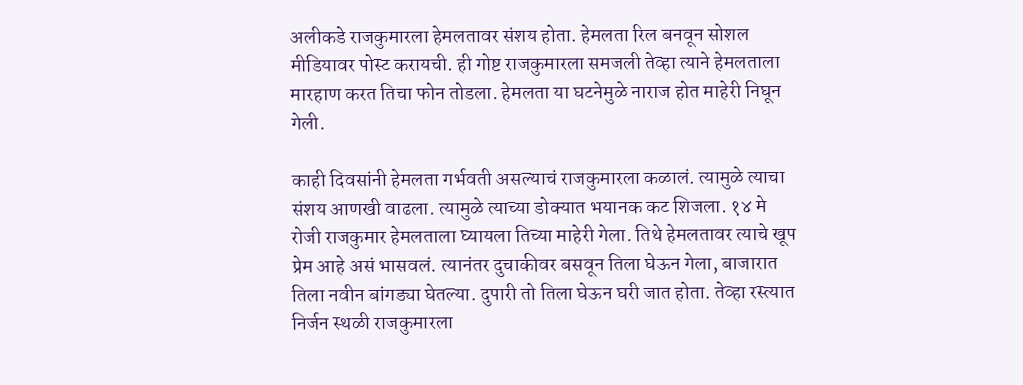अलीकडे राजकुमारला हेमलतावर संशय होता. हेमलता रिल बनवून सोशल मीडियावर पोस्ट करायची. ही गोष्ट राजकुमारला समजली तेव्हा त्याने हेमलताला मारहाण करत तिचा फोन तोडला. हेमलता या घटनेमुळे नाराज होत माहेरी निघून गेली.

काही दिवसांनी हेमलता गर्भवती असल्याचं राजकुमारला कळालं. त्यामुळे त्याचा संशय आणखी वाढला. त्यामुळे त्याच्या डोक्यात भयानक कट शिजला. १४ मे रोजी राजकुमार हेमलताला घ्यायला तिच्या माहेरी गेला. तिथे हेमलतावर त्याचे खूप प्रेम आहे असं भासवलं. त्यानंतर दुचाकीवर बसवून तिला घेऊन गेला, बाजारात तिला नवीन बांगड्या घेतल्या. दुपारी तो तिला घेऊन घरी जात होता. तेव्हा रस्त्यात निर्जन स्थळी राजकुमारला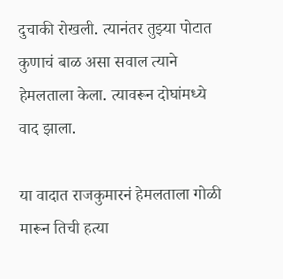दुचाकी रोखली. त्यानंतर तुझ्या पोटात कुणाचं बाळ असा सवाल त्याने हेमलताला केला. त्यावरून दोघांमध्ये वाद झाला.

या वादात राजकुमारनं हेमलताला गोळी मारून तिची हत्या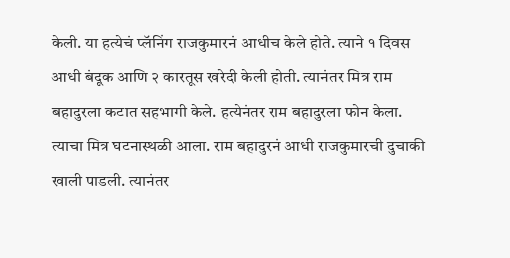केली. या हत्येचं प्लॅनिंग राजकुमारनं आधीच केले होते. त्याने १ दिवस आधी बंदूक आणि २ कारतूस खरेदी केली होती. त्यानंतर मित्र राम बहादुरला कटात सहभागी केले. हत्येनंतर राम बहादुरला फोन केला. त्याचा मित्र घटनास्थळी आला. राम बहादुरनं आधी राजकुमारची दुचाकी खाली पाडली. त्यानंतर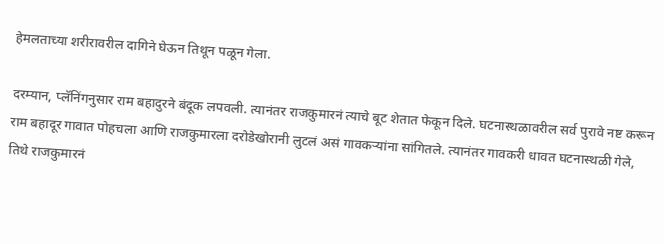हेमलताच्या शरीरावरील दागिने घेऊन तिथून पळून गेला.

दरम्यान, प्लॅनिंगनुसार राम बहादुरने बंदूक लपवली. त्यानंतर राजकुमारनं त्याचे बूट शेतात फेकून दिले. घटनास्थळावरील सर्व पुरावे नष्ट करून राम बहादूर गावात पोहचला आणि राजकुमारला दरोडेखोरानी लुटलं असं गावकऱ्यांना सांगितले. त्यानंतर गावकरी धावत घटनास्थळी गेले, तिथे राजकुमारनं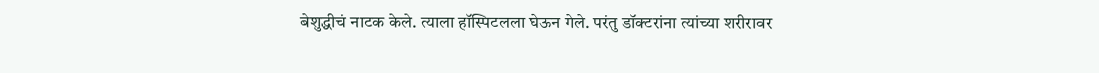बेशुद्धीचं नाटक केले. त्याला हॉस्पिटलला घेऊन गेले. परंतु डॉक्टरांना त्यांच्या शरीरावर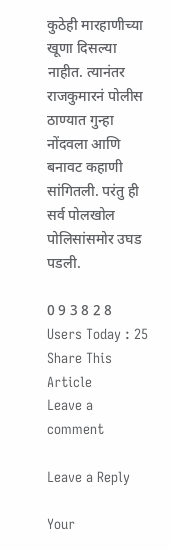कुठेही मारहाणीच्या खूणा दिसल्या नाहीत. त्यानंतर राजकुमारनं पोलीस ठाण्यात गुन्हा नोंदवला आणि बनावट कहाणी सांगितली. परंतु ही सर्व पोलखोल पोलिसांसमोर उघड पडली.

0 9 3 8 2 8
Users Today : 25
Share This Article
Leave a comment

Leave a Reply

Your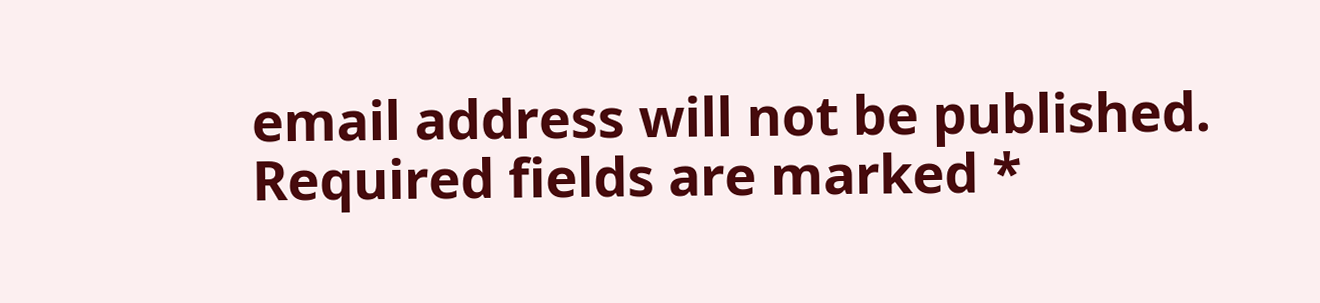email address will not be published. Required fields are marked *